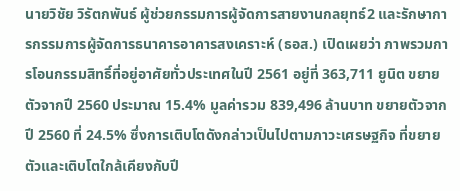นายวิชัย วิรัตกพันธ์ ผู้ช่วยกรรมการผู้จัดการสายงานกลยุทธ์2 และรักษาการกรรมการผู้จัดการธนาคารอาคารสงเคราะห์ (ธอส.) เปิดเผยว่า ภาพรวมการโอนกรรมสิทธิ์ที่อยู่อาศัยทั่วประเทศในปี 2561 อยู่ที่ 363,711 ยูนิต ขยายตัวจากปี 2560 ประมาณ 15.4% มูลค่ารวม 839,496 ล้านบาท ขยายตัวจากปี 2560 ที่ 24.5% ซึ่งการเติบโตดังกล่าวเป็นไปตามภาวะเศรษฐกิจ ที่ขยายตัวและเติบโตใกล้เคียงกับปี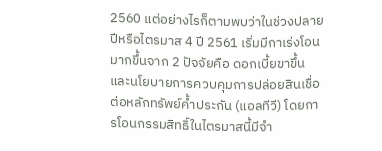2560 แต่อย่างไรก็ตามพบว่าในช่วงปลายปีหรือไตรมาส 4 ปี 2561 เริ่มมีกาเร่งโอนมากขึ้นจาก 2 ปัจจัยคือ ดอกเบี้ยขาขึ้น และนโยบายการควบคุมการปล่อยสินเชื่อต่อหลักทรัพย์ค้ำประกัน (แอลทีวี) โดยการโอนกรรมสิทธิ์ในไตรมาสนี้มีจำ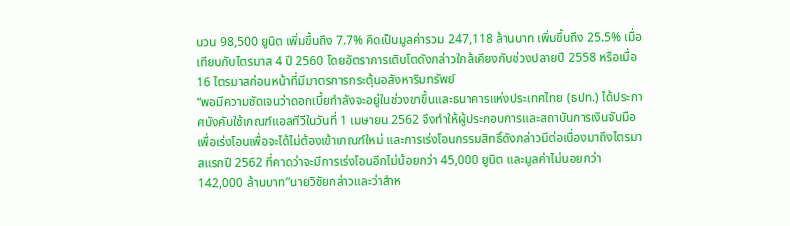นวน 98,500 ยูนิต เพิ่มขึ้นถึง 7.7% คิดเป็นมูลค่ารวม 247,118 ล้านบาท เพิ่มขึ้นถึง 25.5% เมื่อเทียบกับไตรมาส 4 ปี 2560 โดยอัตราการเติบโตดังกล่าวใกล้เคียงกับช่วงปลายปี 2558 หรือเมื่อ 16 ไตรมาสก่อนหน้าที่มีมาตรการกระตุ้นอสังหาริมทรัพย์
“พอมีความชัดเจนว่าดอกเบี้ยกำลังจะอยู่ในช่วงขาขึ้นและธนาคารแห่งประเทศไทย (ธปท.) ได้ประกาศบังคับใช้เกณฑ์แอลทีวีในวันที่ 1 เมษายน 2562 จึงทำให้ผู้ประกอบการและสถาบันการเงินจับมือเพื่อเร่งโอนเพื่อจะได้ไม่ต้องเข้าเกณฑ์ใหม่ และการเร่งโอนกรรมสิทธิ์ดังกล่าวมีต่อเนื่องมาถึงไตรมาสแรกปี 2562 ที่คาดว่าจะมีการเร่งโอนอีกไม่น้อยกว่า 45,000 ยูนิต และมูลค่าไม่นอยกว่า 142,000 ล้านบาท”นายวิชัยกล่าวและว่าสำห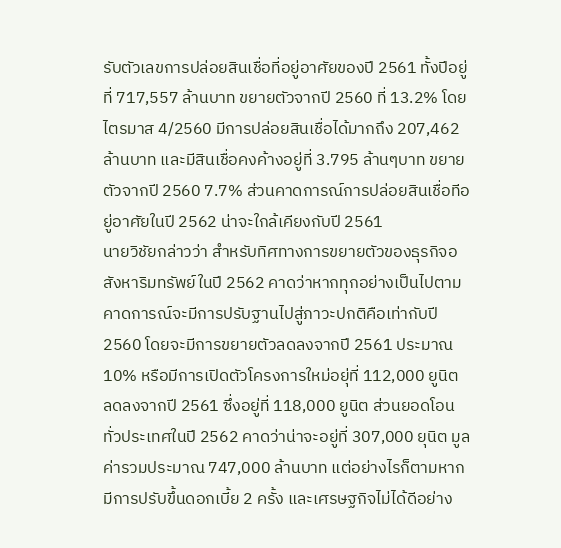รับตัวเลขการปล่อยสินเชื่อที่อยู่อาศัยของปี 2561 ทั้งปีอยู่ที่ 717,557 ล้านบาท ขยายตัวจากปี 2560 ที่ 13.2% โดยไตรมาส 4/2560 มีการปล่อยสินเชื่อได้มากถึง 207,462 ล้านบาท และมีสินเชื่อคงค้างอยู่ที่ 3.795 ล้านๆบาท ขยายตัวจากปี 2560 7.7% ส่วนคาดการณ์การปล่อยสินเชื่อทีอยู่อาศัยในปี 2562 น่าจะใกล้เคียงกับปี 2561
นายวิชัยกล่าวว่า สำหรับทิศทางการขยายตัวของธุรกิจอสังหาริมทรัพย์ในปี 2562 คาดว่าหากทุกอย่างเป็นไปตามคาดการณ์จะมีการปรับฐานไปสู่ภาวะปกติคือเท่ากับปี 2560 โดยจะมีการขยายตัวลดลงจากปี 2561 ประมาณ 10% หรือมีการเปิดตัวโครงการใหม่อยุ่ที่ 112,000 ยูนิต ลดลงจากปี 2561 ซึ่งอยู่ที่ 118,000 ยูนิต ส่วนยอดโอนทั่วประเทศในปี 2562 คาดว่าน่าจะอยู่ที่ 307,000 ยุนิต มูลค่ารวมประมาณ 747,000 ล้านบาท แต่อย่างไรก็ตามหากมีการปรับขึ้นดอกเบี้ย 2 ครั้ง และเศรษฐกิจไม่ได้ดีอย่าง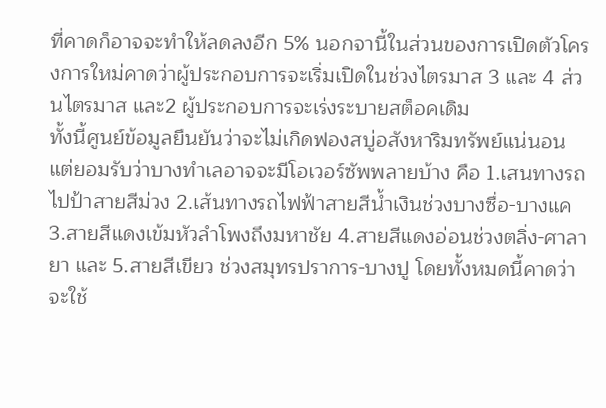ที่คาดก็อาจจะทำให้ลดลงอีก 5% นอกจานี้ในส่วนของการเปิดตัวโครงการใหม่คาดว่าผู้ประกอบการจะเริ่มเปิดในช่วงไตรมาส 3 และ 4 ส่วนไตรมาส และ2 ผู้ประกอบการจะเร่งระบายสต็อคเดิม
ทั้งนี้ศูนย์ข้อมูลยืนยันว่าจะไม่เกิดฟองสบู่อสังหาริมทรัพย์แน่นอน แต่ยอมรับว่าบางทำเลอาจจะมีโอเวอร์ซัพพลายบ้าง คือ 1.เสนทางรถไปป้าสายสีม่วง 2.เส้นทางรถไฟฟ้าสายสีน้ำเงินช่วงบางซื่อ-บางแค 3.สายสีแดงเข้มหัวลำโพงถึงมหาชัย 4.สายสีแดงอ่อนช่วงตลิ่ง-ศาลายา และ 5.สายสีเขียว ช่วงสมุทรปราการ-บางปู โดยทั้งหมดนี้คาดว่าจะใช้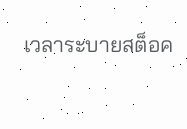เวลาระบายสต็อค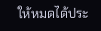ให้หมดได้ประ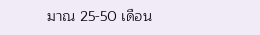มาณ 25-50 เดือน